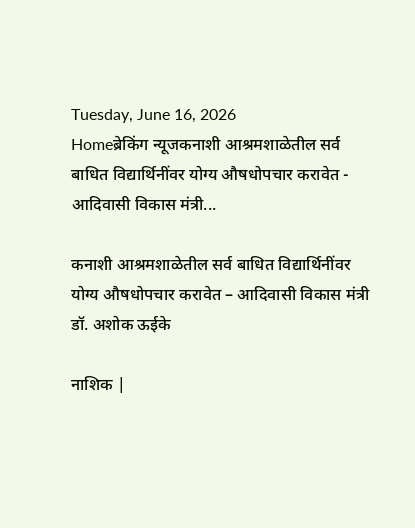Tuesday, June 16, 2026
Homeब्रेकिंग न्यूजकनाशी आश्रमशाळेतील सर्व बाधित विद्यार्थिनींवर योग्य औषधोपचार करावेत - आदिवासी विकास मंत्री...

कनाशी आश्रमशाळेतील सर्व बाधित विद्यार्थिनींवर योग्य औषधोपचार करावेत – आदिवासी विकास मंत्री डॉ. अशोक ऊईके

नाशिक |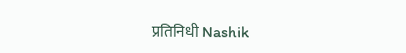प्रतिनिधी Nashik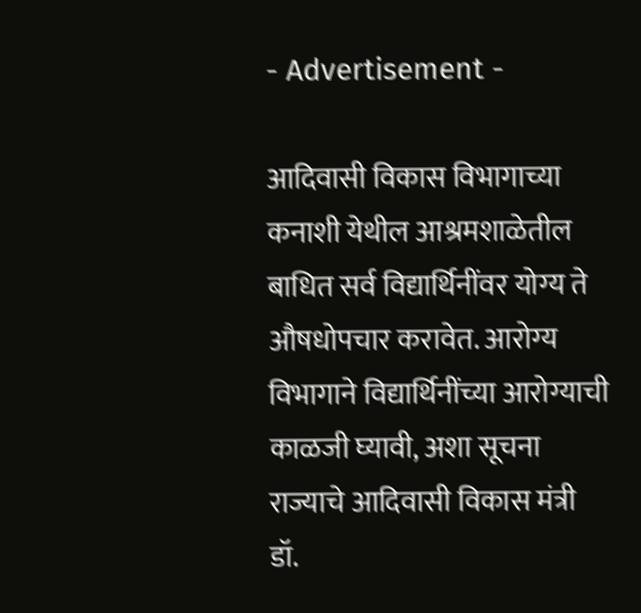- Advertisement -

आदिवासी विकास विभागाच्या कनाशी येथील आश्रमशाळेतील बाधित सर्व विद्यार्थिनींवर योग्य ते औषधोपचार करावेत. आरोग्य विभागाने विद्यार्थिनींच्या आरोग्याची काळजी घ्यावी, अशा सूचना राज्याचे आदिवासी विकास मंत्री डॉ.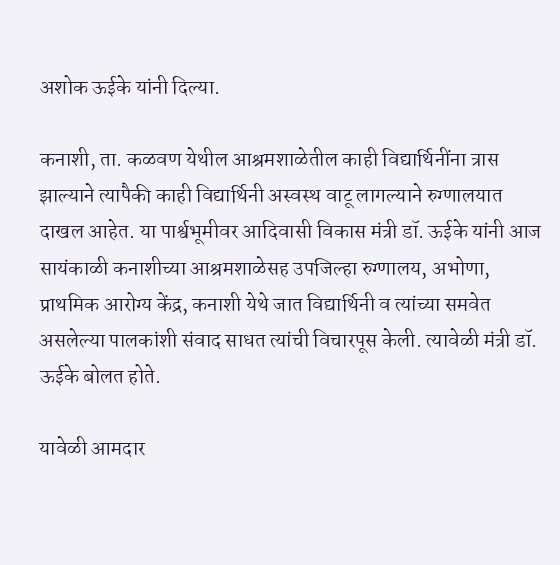अशोक ऊईके यांनी दिल्या.

कनाशी, ता. कळवण येथील आश्रमशाळेतील काही विद्यार्थिनींना त्रास झाल्याने त्यापैकी काही विद्यार्थिनी अस्वस्थ वाटू लागल्याने रुग्णालयात दाखल आहेत. या पार्श्वभूमीवर आदिवासी विकास मंत्री डॉ. ऊईके यांनी आज सायंकाळी कनाशीच्या आश्रमशाळेसह उपजिल्हा रुग्णालय, अभोणा, प्राथमिक आरोग्य केंद्र, कनाशी येथे जात विद्यार्थिनी व त्यांच्या समवेत असलेल्या पालकांशी संवाद साधत त्यांची विचारपूस केली. त्यावेळी मंत्री डॉ. ऊईके बोलत होते.

यावेळी आमदार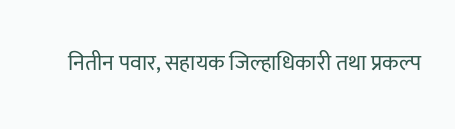नितीन पवार, सहायक जिल्हाधिकारी तथा प्रकल्प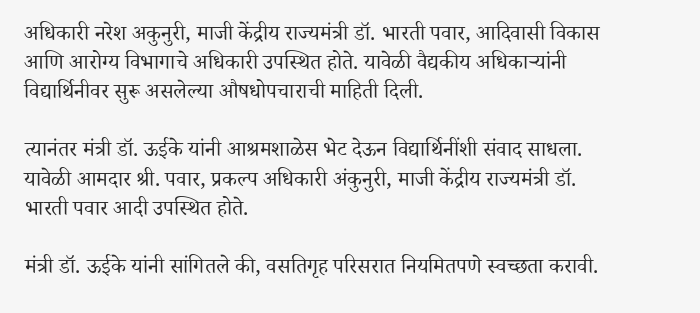अधिकारी नरेश अकुनुरी, माजी केंद्रीय राज्यमंत्री डॉ. भारती पवार, आदिवासी विकास आणि आरोग्य विभागाचे अधिकारी उपस्थित होते. यावेळी वैद्यकीय अधिकाऱ्यांनी विद्यार्थिनीवर सुरू असलेल्या औषधोपचाराची माहिती दिली.

त्यानंतर मंत्री डॉ. ऊईके यांनी आश्रमशाळेस भेट देऊन विद्यार्थिनींशी संवाद साधला. यावेळी आमदार श्री. पवार, प्रकल्प अधिकारी अंकुनुरी, माजी केंद्रीय राज्यमंत्री डॉ. भारती पवार आदी उपस्थित होते.

मंत्री डॉ. ऊईके यांनी सांगितले की, वसतिगृह परिसरात नियमितपणे स्वच्छता करावी.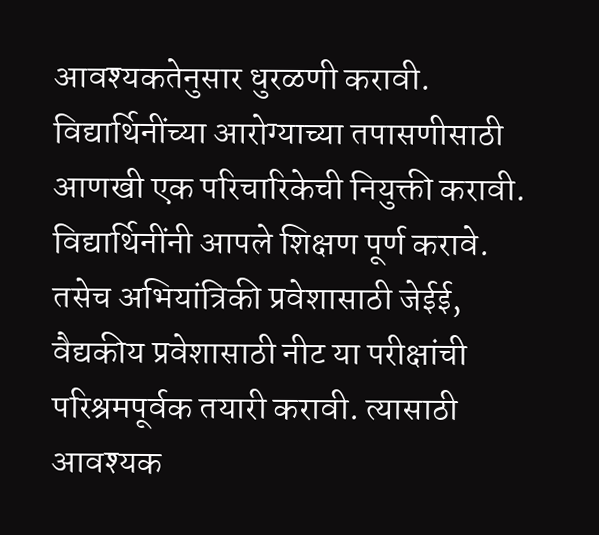आवश्यकतेनुसार धुरळणी करावी. विद्यार्थिनींच्या आरोग्याच्या तपासणीसाठी आणखी एक परिचारिकेची नियुक्ती करावी. विद्यार्थिनींनी आपले शिक्षण पूर्ण करावे. तसेच अभियांत्रिकी प्रवेशासाठी जेईई, वैद्यकीय प्रवेशासाठी नीट या परीक्षांची परिश्रमपूर्वक तयारी करावी. त्यासाठी आवश्यक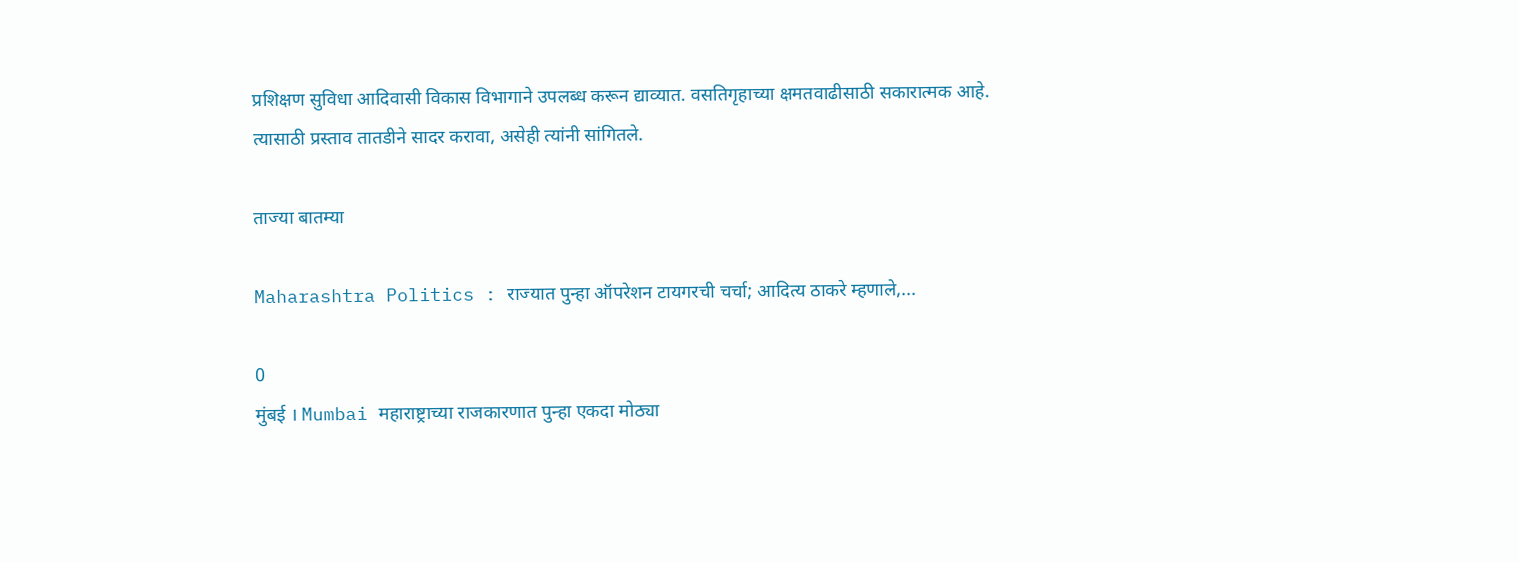प्रशिक्षण सुविधा आदिवासी विकास विभागाने उपलब्ध करून द्याव्यात. वसतिगृहाच्या क्षमतवाढीसाठी सकारात्मक आहे. त्यासाठी प्रस्ताव तातडीने सादर करावा, असेही त्यांनी सांगितले.

ताज्या बातम्या

Maharashtra Politics : राज्यात पुन्हा ऑपरेशन टायगरची चर्चा; आदित्य ठाकरे म्हणाले,...

0
मुंबई । Mumbai महाराष्ट्राच्या राजकारणात पुन्हा एकदा मोठ्या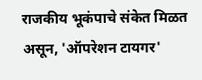राजकीय भूकंपाचे संकेत मिळत असून, 'ऑपरेशन टायगर'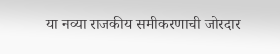या नव्या राजकीय समीकरणाची जोरदार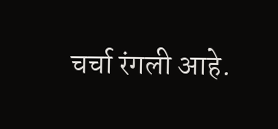चर्चा रंगली आहे.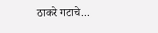ठाकरे गटाचे...